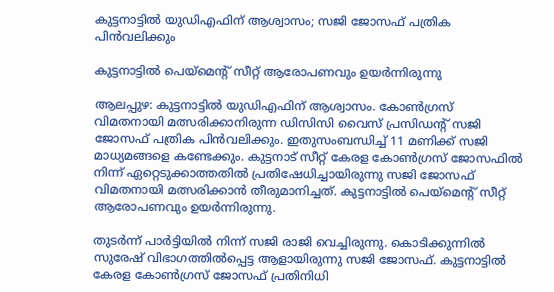കുട്ടനാട്ടില്‍ യുഡിഎഫിന് ആശ്വാസം; സജി ജോസഫ് പത്രിക പിന്‍വലിക്കും

കുട്ടനാട്ടില്‍ പെയ്‌മെന്റ് സീറ്റ് ആരോപണവും ഉയര്‍ന്നിരുന്നു

ആലപ്പുഴ: കുട്ടനാട്ടില്‍ യുഡിഎഫിന് ആശ്വാസം. കോണ്‍ഗ്രസ് വിമതനായി മത്സരിക്കാനിരുന്ന ഡിസിസി വൈസ് പ്രസിഡന്റ് സജി ജോസഫ് പത്രിക പിന്‍വലിക്കും. ഇതുസംബന്ധിച്ച് 11 മണിക്ക് സജി മാധ്യമങ്ങളെ കണ്ടേക്കും. കുട്ടനാട് സീറ്റ് കേരള കോണ്‍ഗ്രസ് ജോസഫില്‍ നിന്ന് ഏറ്റെടുക്കാത്തതില്‍ പ്രതിഷേധിച്ചായിരുന്നു സജി ജോസഫ് വിമതനായി മത്സരിക്കാന്‍ തീരുമാനിച്ചത്. കുട്ടനാട്ടില്‍ പെയ്‌മെന്റ് സീറ്റ് ആരോപണവും ഉയര്‍ന്നിരുന്നു.

തുടര്‍ന്ന് പാര്‍ട്ടിയില്‍ നിന്ന് സജി രാജി വെച്ചിരുന്നു. കൊടിക്കുന്നില്‍ സുരേഷ് വിഭാഗത്തില്‍പ്പെട്ട ആളായിരുന്നു സജി ജോസഫ്. കുട്ടനാട്ടില്‍ കേരള കോണ്‍ഗ്രസ് ജോസഫ് പ്രതിനിധി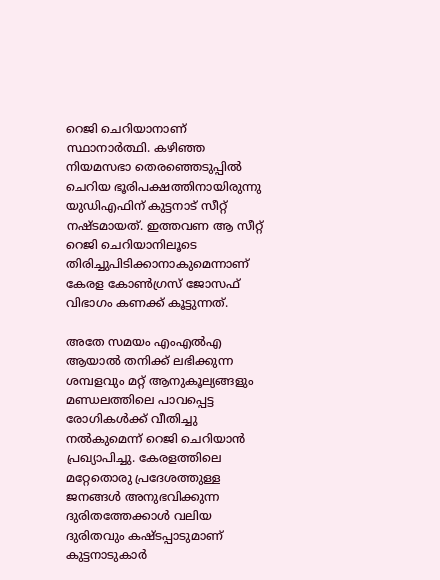റെജി ചെറിയാനാണ് സ്ഥാനാര്‍ത്ഥി. കഴിഞ്ഞ നിയമസഭാ തെരഞ്ഞെടുപ്പില്‍ ചെറിയ ഭൂരിപക്ഷത്തിനായിരുന്നു യുഡിഎഫിന് കുട്ടനാട് സീറ്റ് നഷ്ടമായത്. ഇത്തവണ ആ സീറ്റ് റെജി ചെറിയാനിലൂടെ തിരിച്ചുപിടിക്കാനാകുമെന്നാണ് കേരള കോണ്‍ഗ്രസ് ജോസഫ് വിഭാഗം കണക്ക് കൂട്ടുന്നത്.

അതേ സമയം എംഎല്‍എ ആയാല്‍ തനിക്ക് ലഭിക്കുന്ന ശമ്പളവും മറ്റ് ആനുകൂല്യങ്ങളും മണ്ഡലത്തിലെ പാവപ്പെട്ട രോഗികള്‍ക്ക് വീതിച്ചു നല്‍കുമെന്ന് റെജി ചെറിയാന്‍ പ്രഖ്യാപിച്ചു. കേരളത്തിലെ മറ്റേതൊരു പ്രദേശത്തുള്ള ജനങ്ങള്‍ അനുഭവിക്കുന്ന ദുരിതത്തേക്കാള്‍ വലിയ ദുരിതവും കഷ്ടപ്പാടുമാണ് കുട്ടനാടുകാര്‍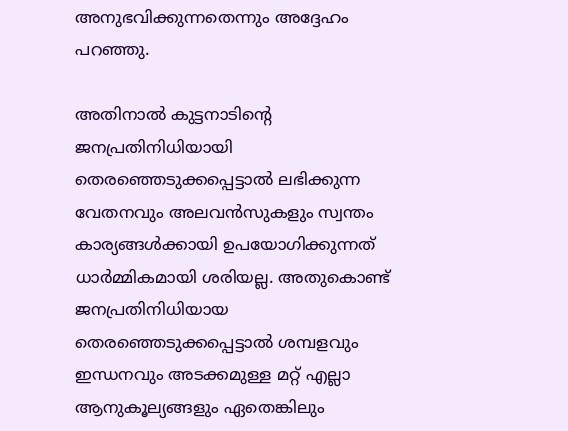അനുഭവിക്കുന്നതെന്നും അദ്ദേഹം പറഞ്ഞു.

അതിനാല്‍ കുട്ടനാടിന്റെ ജനപ്രതിനിധിയായി തെരഞ്ഞെടുക്കപ്പെട്ടാല്‍ ലഭിക്കുന്ന വേതനവും അലവന്‍സുകളും സ്വന്തം കാര്യങ്ങള്‍ക്കായി ഉപയോഗിക്കുന്നത് ധാര്‍മ്മികമായി ശരിയല്ല. അതുകൊണ്ട് ജനപ്രതിനിധിയായ തെരഞ്ഞെടുക്കപ്പെട്ടാല്‍ ശമ്പളവും ഇന്ധനവും അടക്കമുള്ള മറ്റ് എല്ലാ ആനുകൂല്യങ്ങളും ഏതെങ്കിലും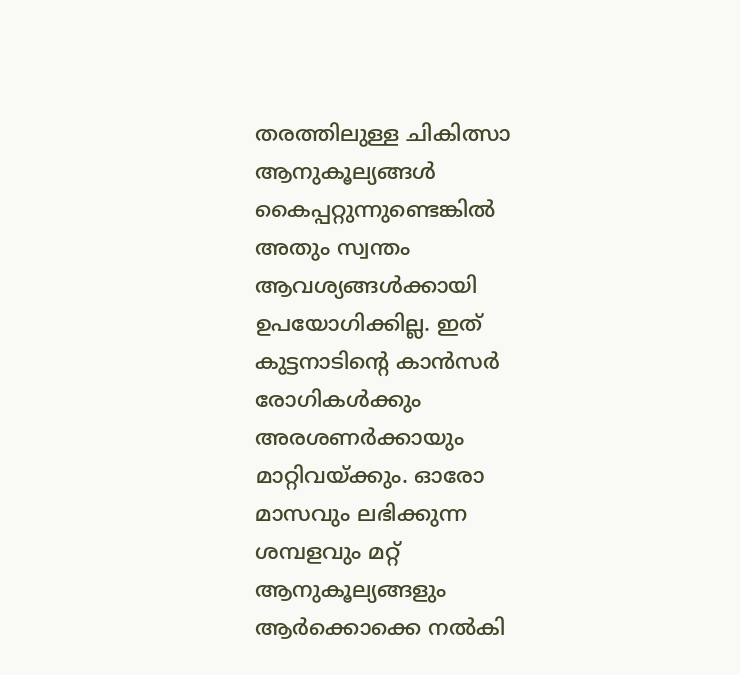തരത്തിലുള്ള ചികിത്സാ ആനുകൂല്യങ്ങള്‍ കൈപ്പറ്റുന്നുണ്ടെങ്കില്‍ അതും സ്വന്തം ആവശ്യങ്ങള്‍ക്കായി ഉപയോഗിക്കില്ല. ഇത് കുട്ടനാടിന്റെ കാന്‍സര്‍ രോഗികള്‍ക്കും അരശണര്‍ക്കായും മാറ്റിവയ്ക്കും. ഓരോ മാസവും ലഭിക്കുന്ന ശമ്പളവും മറ്റ് ആനുകൂല്യങ്ങളും ആര്‍ക്കൊക്കെ നല്‍കി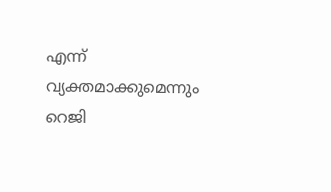എന്ന് വ്യക്തമാക്കുമെന്നും റെജി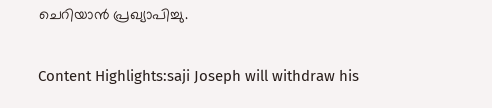ചെറിയാന്‍ പ്രഖ്യാപിച്ചു.

Content Highlights:saji Joseph will withdraw his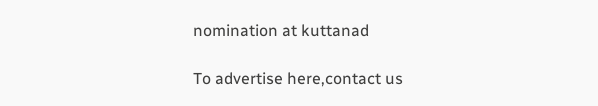nomination at kuttanad

To advertise here,contact us